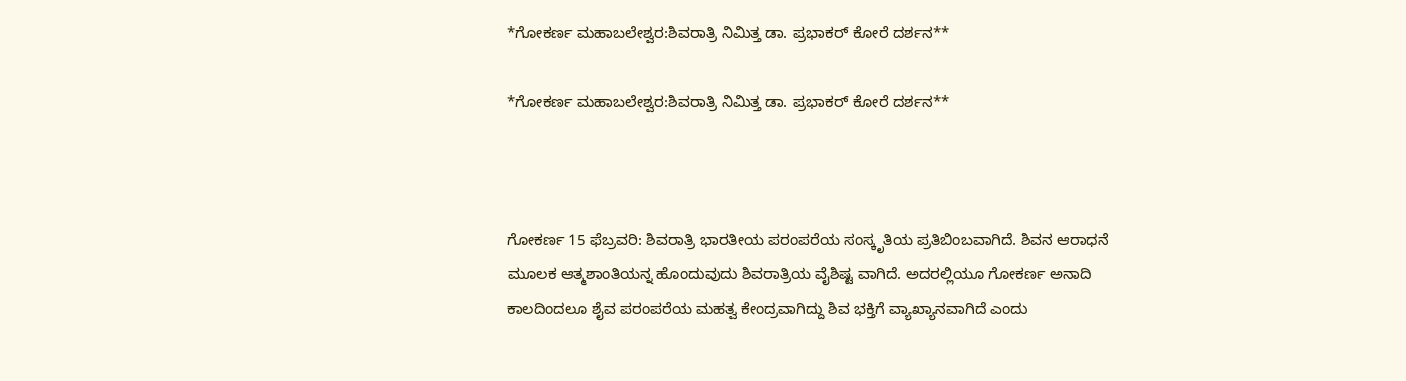*ಗೋಕರ್ಣ ಮಹಾಬಲೇಶ್ವರ:ಶಿವರಾತ್ರಿ ನಿಮಿತ್ತ ಡಾ. ಪ್ರಭಾಕರ್ ಕೋರೆ ದರ್ಶನ**

*ಗೋಕರ್ಣ ಮಹಾಬಲೇಶ್ವರ:ಶಿವರಾತ್ರಿ ನಿಮಿತ್ತ ಡಾ. ಪ್ರಭಾಕರ್ ಕೋರೆ ದರ್ಶನ**



ಗೋಕರ್ಣ 15 ಫೆಬ್ರವರಿ: ಶಿವರಾತ್ರಿ ಭಾರತೀಯ ಪರಂಪರೆಯ ಸಂಸ್ಕೃತಿಯ ಪ್ರತಿಬಿಂಬವಾಗಿದೆ. ಶಿವನ ಆರಾಧನೆ ಮೂಲಕ ಆತ್ಮಶಾಂತಿಯನ್ನ ಹೊಂದುವುದು ಶಿವರಾತ್ರಿಯ ವೈಶಿಷ್ಟ ವಾಗಿದೆ. ಅದರಲ್ಲಿಯೂ ಗೋಕರ್ಣ ಅನಾದಿ ಕಾಲದಿಂದಲೂ ಶೈವ ಪರಂಪರೆಯ ಮಹತ್ವ ಕೇಂದ್ರವಾಗಿದ್ದು ಶಿವ ಭಕ್ತಿಗೆ ವ್ಯಾಖ್ಯಾನವಾಗಿದೆ ಎಂದು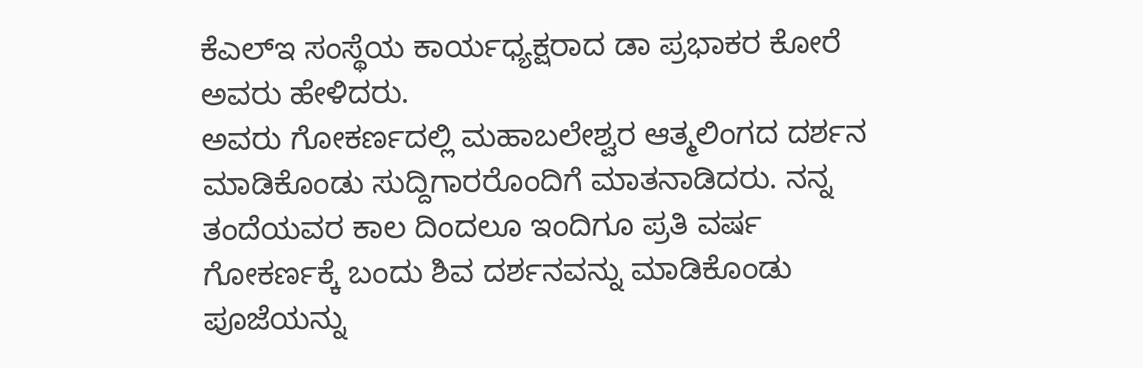ಕೆಎಲ್ಇ ಸಂಸ್ಥೆಯ ಕಾರ್ಯಧ್ಯಕ್ಷರಾದ ಡಾ ಪ್ರಭಾಕರ ಕೋರೆ ಅವರು ಹೇಳಿದರು.
ಅವರು ಗೋಕರ್ಣದಲ್ಲಿ ಮಹಾಬಲೇಶ್ವರ ಆತ್ಮಲಿಂಗದ ದರ್ಶನ ಮಾಡಿಕೊಂಡು ಸುದ್ದಿಗಾರರೊಂದಿಗೆ ಮಾತನಾಡಿದರು. ನನ್ನ ತಂದೆಯವರ ಕಾಲ ದಿಂದಲೂ ಇಂದಿಗೂ ಪ್ರತಿ ವರ್ಷ ಗೋಕರ್ಣಕ್ಕೆ ಬಂದು ಶಿವ ದರ್ಶನವನ್ನು ಮಾಡಿಕೊಂಡು ಪೂಜೆಯನ್ನು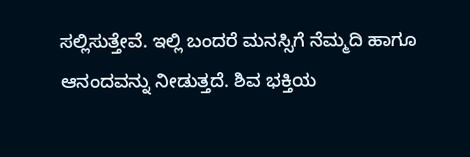ಸಲ್ಲಿಸುತ್ತೇವೆ. ಇಲ್ಲಿ ಬಂದರೆ ಮನಸ್ಸಿಗೆ ನೆಮ್ಮದಿ ಹಾಗೂ ಆನಂದವನ್ನು ನೀಡುತ್ತದೆ. ಶಿವ ಭಕ್ತಿಯ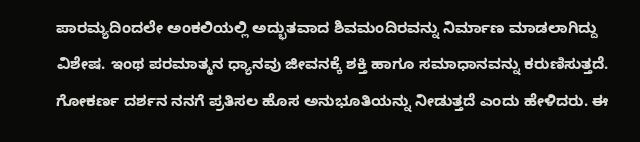ಪಾರಮ್ಯದಿಂದಲೇ ಅಂಕಲಿಯಲ್ಲಿ ಅದ್ಭುತವಾದ ಶಿವಮಂದಿರವನ್ನು ನಿರ್ಮಾಣ ಮಾಡಲಾಗಿದ್ದು ವಿಶೇಷ. ಇಂಥ ಪರಮಾತ್ಮನ ಧ್ಯಾನವು ಜೀವನಕ್ಕೆ ಶಕ್ತಿ ಹಾಗೂ ಸಮಾಧಾನವನ್ನು ಕರುಣಿಸುತ್ತದೆ. ಗೋಕರ್ಣ ದರ್ಶನ ನನಗೆ ಪ್ರತಿಸಲ ಹೊಸ ಅನುಭೂತಿಯನ್ನು ನೀಡುತ್ತದೆ ಎಂದು ಹೇಳಿದರು. ಈ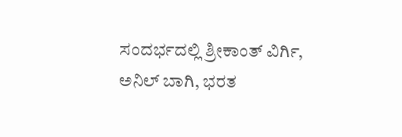ಸಂದರ್ಭದಲ್ಲಿ ಶ್ರೀಕಾಂತ್ ವಿರ್ಗಿ, ಅನಿಲ್ ಬಾಗಿ, ಭರತ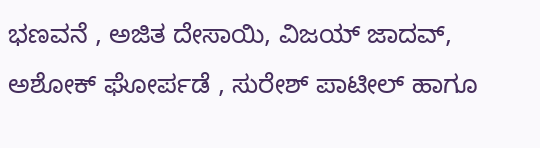ಭಣವನೆ , ಅಜಿತ ದೇಸಾಯಿ, ವಿಜಯ್ ಜಾದವ್, ಅಶೋಕ್ ಘೋರ್ಪಡೆ , ಸುರೇಶ್ ಪಾಟೀಲ್ ಹಾಗೂ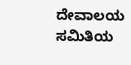ದೇವಾಲಯ ಸಮಿತಿಯ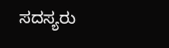ಸದಸ್ಯರು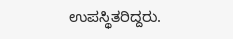ಉಪಸ್ಥಿತರಿದ್ದರು.